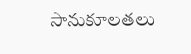సానుకూలతలు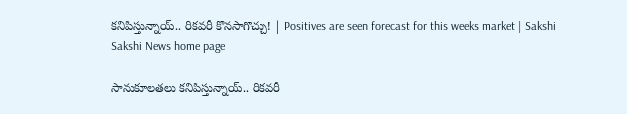కనిపిస్తున్నాయ్‌.. రికవరీ కొనసాగొచ్చు! | Positives are seen forecast for this weeks market | Sakshi
Sakshi News home page

సానుకూలతలు కనిపిస్తున్నాయ్‌.. రికవరీ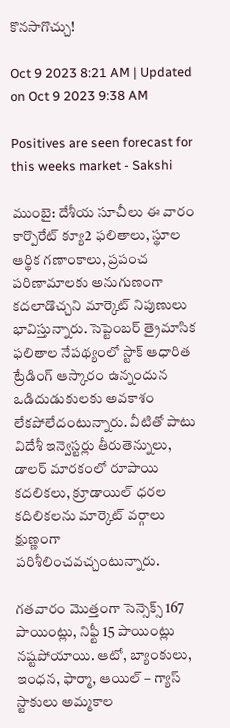కొనసాగొచ్చు!

Oct 9 2023 8:21 AM | Updated on Oct 9 2023 9:38 AM

Positives are seen forecast for this weeks market - Sakshi

ముంబై: దేశీయ సూచీలు ఈ వారం కార్పొరేట్‌ క్యూ2 ఫలితాలు, స్థూల ఆర్థిక గణాంకాలు, ప్రపంచ పరిణామాలకు అనుగుణంగా కదలాడొచ్చని మార్కెట్‌ నిపుణులు భావిస్తున్నారు. సెప్టెంబర్‌ త్రైమాసిక ఫలితాల నేపథ్యంలో స్టాక్‌ ఆధారిత ట్రేడింగ్‌ ఆస్కారం ఉన్నందున ఒడిదుడుకులకు అవకాశం లేకపోలేదంటున్నారు. వీటితో పాటు విదేశీ ఇన్వెస్టర్లు తీరుతెన్నులు, డాలర్‌ మారకంలో రూపాయి కదలికలు, క్రూడాయిల్‌ ధరల కదిలికలను మార్కెట్‌ వర్గాలు క్షుణ్ణంగా పరిశీలించవచ్చంటున్నారు.

గతవారం మొత్తంగా సెన్సెక్స్‌ 167 పాయింట్లు, నిఫ్టీ 15 పాయింట్లు నష్టపోయాయి. ఆటో, బ్యాంకులు, ఇంధన, ఫార్మా, ఆయిల్‌ – గ్యాస్‌ స్టాకులు అమ్మకాల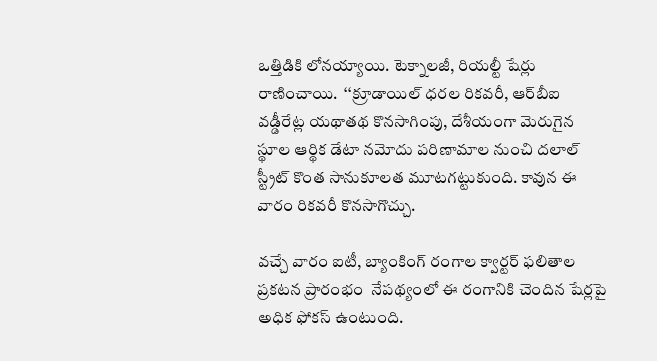ఒత్తిడికి లోనయ్యాయి. టెక్నాలజీ, రియల్టీ షేర్లు రాణించాయి.  ‘‘క్రూడాయిల్‌ ధరల రికవరీ, ఆర్‌బీఐ వడ్డీరేట్ల యథాతథ కొనసాగింపు, దేశీయంగా మెరుగైన స్థూల ఆర్థిక డేటా నమోదు పరిణామాల నుంచి దలాల్‌ స్ట్రీట్‌ కొంత సానుకూలత మూటగట్టుకుంది. కావున ఈ వారం రికవరీ కొనసాగొచ్చు.

వచ్చే వారం ఐటీ, బ్యాంకింగ్‌ రంగాల క్వార్టర్‌ ఫలితాల ప్రకటన ప్రారంభం  నేపథ్యంలో ఈ రంగానికి చెందిన షేర్లపై అధిక ఫోకస్‌ ఉంటుంది.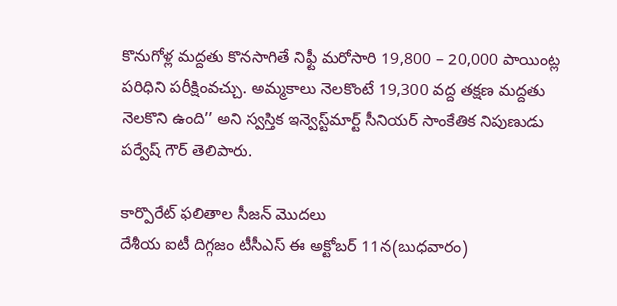కొనుగోళ్ల మద్దతు కొనసాగితే నిఫ్టీ మరోసారి 19,800 – 20,000 పాయింట్ల పరిధిని పరీక్షింవచ్చు. అమ్మకాలు నెలకొంటే 19,300 వద్ద తక్షణ మద్దతు నెలకొని ఉంది’’ అని స్వస్తిక ఇన్వెస్ట్‌మార్ట్‌ సీనియర్‌ సాంకేతిక నిపుణుడు పర్వేష్‌ గౌర్‌ తెలిపారు.

కార్పొరేట్‌ ఫలితాల సీజన్‌ మొదలు
దేశీయ ఐటీ దిగ్గజం టీసీఎస్‌ ఈ అక్టోబర్‌ 11న(బుధవారం)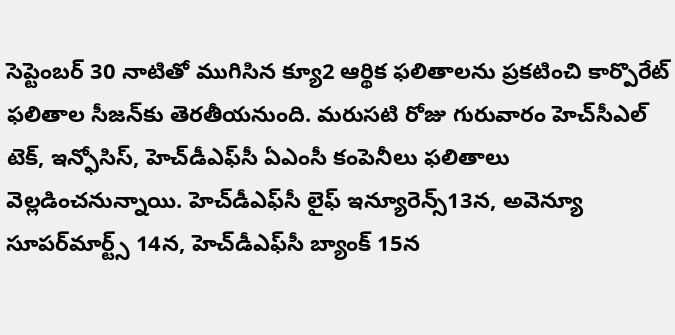సెప్టెంబర్‌ 30 నాటితో ముగిసిన క్యూ2 ఆర్థిక ఫలితాలను ప్రకటించి కార్పొరేట్‌ ఫలితాల సీజన్‌కు తెరతీయనుంది. మరుసటి రోజు గురువారం హెచ్‌సీఎల్‌ టెక్, ఇన్ఫోసిస్, హెచ్‌డీఎఫ్‌సీ ఏఎంసీ కంపెనీలు ఫలితాలు వెల్లడించనున్నాయి. హెచ్‌డీఎఫ్‌సీ లైఫ్‌ ఇన్యూరెన్స్‌13న, అవెన్యూ సూపర్‌మార్ట్స్‌ 14న, హెచ్‌డీఎఫ్‌సీ బ్యాంక్‌ 15న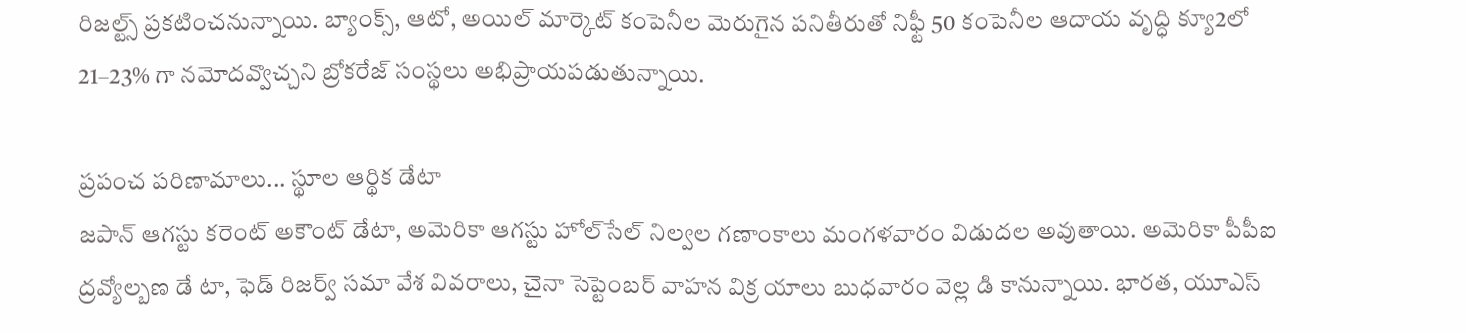రిజల్ట్స్‌ ప్రకటించనున్నాయి. బ్యాంక్స్, ఆటో, అయిల్‌ మార్కెట్‌ కంపెనీల మెరుగైన పనితీరుతో నిఫ్టీ 50 కంపెనీల ఆదాయ వృద్ధి క్యూ2లో 21–23% గా నమోదవ్వొచ్చని బ్రోకరేజ్‌ సంస్థలు అభిప్రాయపడుతున్నాయి.

ప్రపంచ పరిణామాలు... స్థూల ఆర్థిక డేటా
జపాన్‌ ఆగస్టు కరెంట్‌ అకౌంట్‌ డేటా, అమెరికా ఆగస్టు హోల్‌సేల్‌ నిల్వల గణాంకాలు మంగళవారం విడుదల అవుతాయి. అమెరికా పీపీఐ ద్రవ్యోల్బణ డే టా, ఫెడ్‌ రిజర్వ్‌ సమా వేశ వివరాలు, చైనా సెప్టెంబర్‌ వాహన విక్ర యాలు బుధవారం వెల్ల డి కానున్నాయి. భారత, యూఎస్‌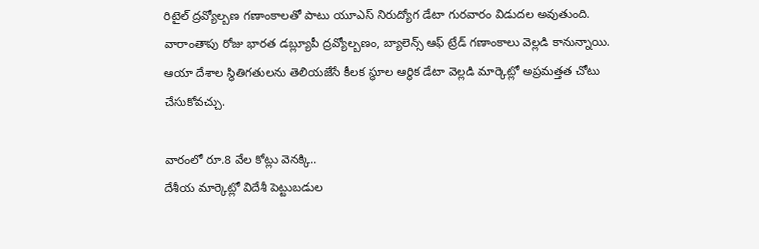రిటైల్‌ ద్రవ్యోల్బణ గణాంకాలతో పాటు యూఎస్‌ నిరుద్యోగ డేటా గురవారం విడుదల అవుతుంది. వారాంతాపు రోజు భారత డబ్ల్యూపీ ద్రవ్యోల్బణం, బ్యాలెన్స్‌ ఆఫ్‌ ట్రేడ్‌ గణాంకాలు వెల్లడి కానున్నాయి. ఆయా దేశాల స్థితిగతులను తెలియజేసే కీలక స్థూల ఆర్థిక డేటా వెల్లడి మార్కెట్లో అప్రమత్తత చోటు చేసుకోవచ్చు.

వారంలో రూ.8 వేల కోట్లు వెనక్కి..
దేశీయ మార్కెట్లో విదేశీ పెట్టుబడుల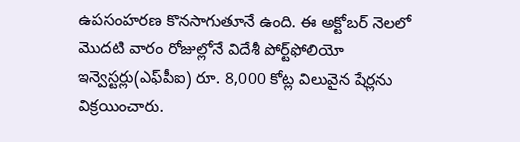ఉపసంహరణ కొనసాగుతూనే ఉంది. ఈ అక్టోబర్‌ నెలలో మొదటి వారం రోజుల్లోనే విదేశీ పోర్ట్‌ఫోలియో ఇన్వెస్టర్లు(ఎఫ్‌పీఐ) రూ. 8,000 కోట్ల విలువైన షేర్లను విక్రయించారు.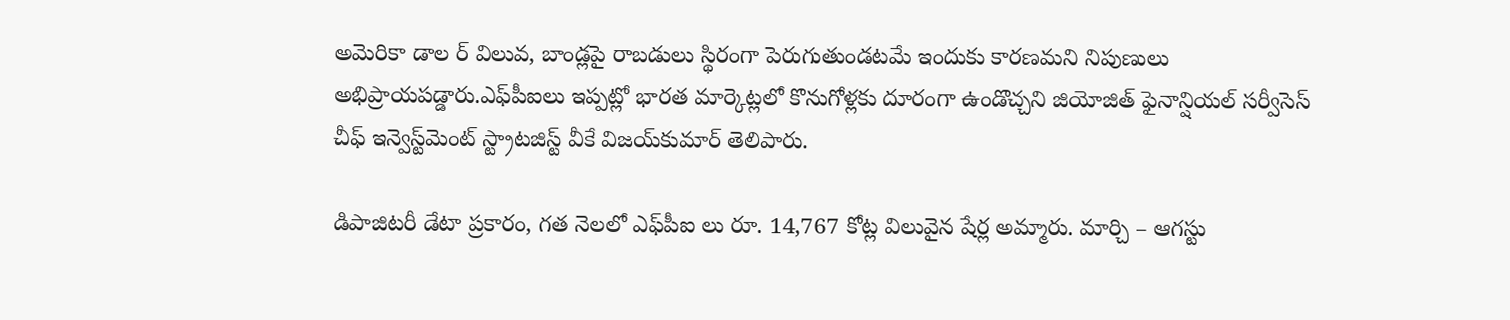అమెరికా డాల ర్‌ విలువ, బాండ్లపై రాబడులు స్థిరంగా పెరుగుతుండటమే ఇందుకు కారణమని నిపుణులు అభిప్రాయపడ్డారు.ఎఫ్‌పీఐలు ఇప్పట్లో భారత మార్కెట్లలో కొనుగోళ్లకు దూరంగా ఉండొచ్చని జియోజిత్‌ ఫైనాన్షియల్‌ సర్వీసెస్‌ చీఫ్‌ ఇన్వెస్ట్‌మెంట్‌ స్ట్రాటజిస్ట్‌ వీకే విజయ్‌కుమార్‌ తెలిపారు.

డిపాజిటరీ డేటా ప్రకారం, గత నెలలో ఎఫ్‌పీఐ లు రూ. 14,767 కోట్ల విలువైన షేర్ల అమ్మారు. మార్చి – ఆగస్టు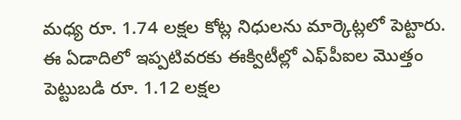మధ్య రూ. 1.74 లక్షల కోట్ల నిధులను మార్కెట్లలో పెట్టారు. ఈ ఏడాదిలో ఇప్పటివరకు ఈక్విటీల్లో ఎఫ్‌పీఐల మొత్తం పెట్టుబడి రూ. 1.12 లక్షల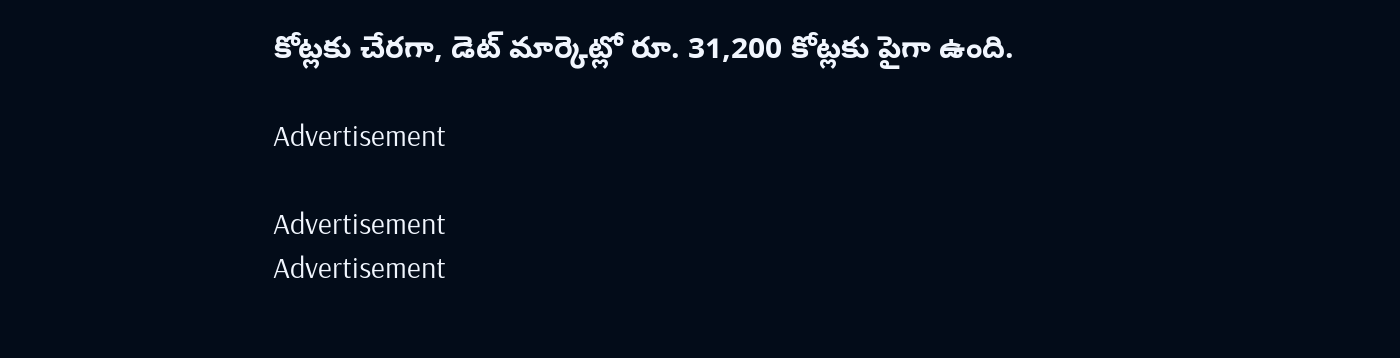కోట్లకు చేరగా, డెట్‌ మార్కెట్లో రూ. 31,200 కోట్లకు పైగా ఉంది.

Advertisement

Advertisement
Advertisement